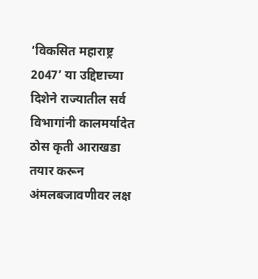‘विकसित महाराष्ट्र 2047’ या उद्दिष्टाच्या दिशेने राज्यातील सर्व विभागांनी कालमर्यादेत ठोस कृती आराखडा तयार करून अंमलबजावणीवर लक्ष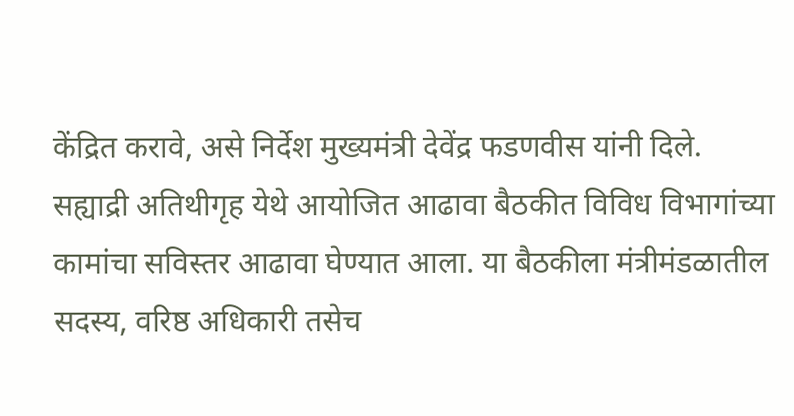केंद्रित करावे, असे निर्देश मुख्यमंत्री देवेंद्र फडणवीस यांनी दिले.
सह्याद्री अतिथीगृह येथे आयोजित आढावा बैठकीत विविध विभागांच्या कामांचा सविस्तर आढावा घेण्यात आला. या बैठकीला मंत्रीमंडळातील सदस्य, वरिष्ठ अधिकारी तसेच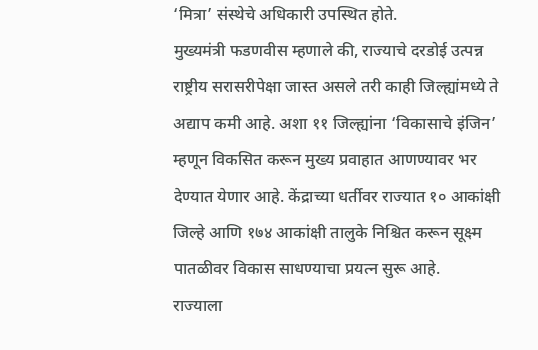‘मित्रा’ संस्थेचे अधिकारी उपस्थित होते.
मुख्यमंत्री फडणवीस म्हणाले की, राज्याचे दरडोई उत्पन्न राष्ट्रीय सरासरीपेक्षा जास्त असले तरी काही जिल्ह्यांमध्ये ते अद्याप कमी आहे. अशा ११ जिल्ह्यांना ‘विकासाचे इंजिन’ म्हणून विकसित करून मुख्य प्रवाहात आणण्यावर भर देण्यात येणार आहे. केंद्राच्या धर्तीवर राज्यात १० आकांक्षी जिल्हे आणि १७४ आकांक्षी तालुके निश्चित करून सूक्ष्म पातळीवर विकास साधण्याचा प्रयत्न सुरू आहे.
राज्याला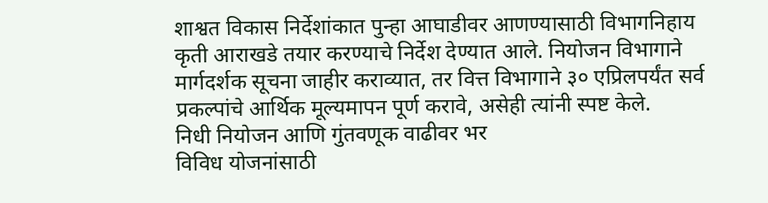शाश्वत विकास निर्देशांकात पुन्हा आघाडीवर आणण्यासाठी विभागनिहाय कृती आराखडे तयार करण्याचे निर्देश देण्यात आले. नियोजन विभागाने मार्गदर्शक सूचना जाहीर कराव्यात, तर वित्त विभागाने ३० एप्रिलपर्यंत सर्व प्रकल्पांचे आर्थिक मूल्यमापन पूर्ण करावे, असेही त्यांनी स्पष्ट केले.
निधी नियोजन आणि गुंतवणूक वाढीवर भर
विविध योजनांसाठी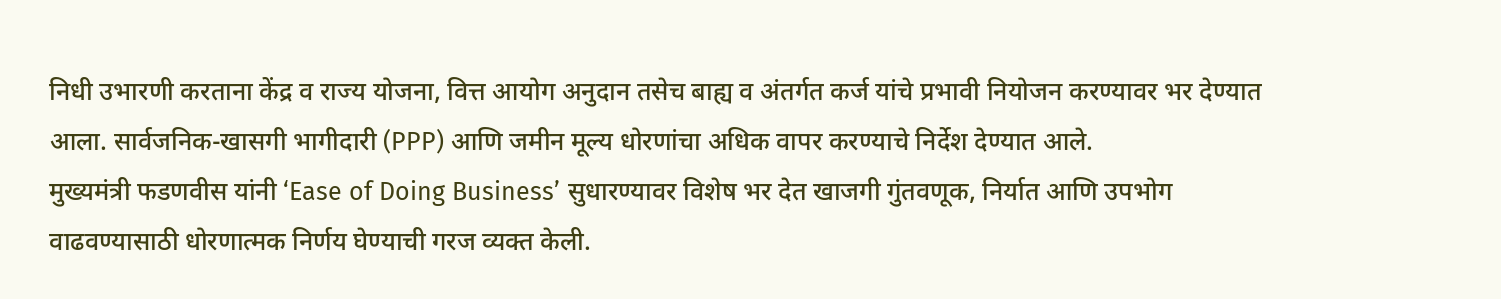निधी उभारणी करताना केंद्र व राज्य योजना, वित्त आयोग अनुदान तसेच बाह्य व अंतर्गत कर्ज यांचे प्रभावी नियोजन करण्यावर भर देण्यात आला. सार्वजनिक-खासगी भागीदारी (PPP) आणि जमीन मूल्य धोरणांचा अधिक वापर करण्याचे निर्देश देण्यात आले.
मुख्यमंत्री फडणवीस यांनी ‘Ease of Doing Business’ सुधारण्यावर विशेष भर देत खाजगी गुंतवणूक, निर्यात आणि उपभोग वाढवण्यासाठी धोरणात्मक निर्णय घेण्याची गरज व्यक्त केली.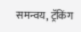समन्वय, ट्रॅकिंग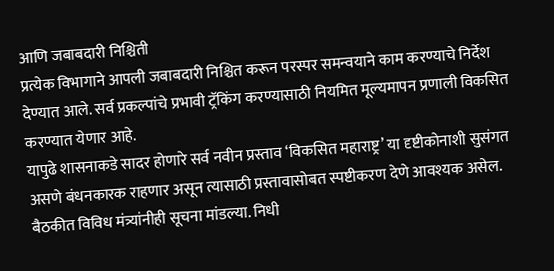आणि जबाबदारी निश्चिती
प्रत्येक विभागाने आपली जबाबदारी निश्चित करून परस्पर समन्वयाने काम करण्याचे निर्देश देण्यात आले. सर्व प्रकल्पांचे प्रभावी ट्रॅकिंग करण्यासाठी नियमित मूल्यमापन प्रणाली विकसित करण्यात येणार आहे.
यापुढे शासनाकडे सादर होणारे सर्व नवीन प्रस्ताव ‘विकसित महाराष्ट्र’ या दृष्टीकोनाशी सुसंगत असणे बंधनकारक राहणार असून त्यासाठी प्रस्तावासोबत स्पष्टीकरण देणे आवश्यक असेल.
बैठकीत विविध मंत्र्यांनीही सूचना मांडल्या. निधी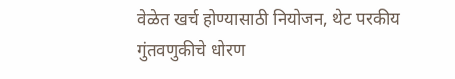वेळेत खर्च होण्यासाठी नियोजन, थेट परकीय गुंतवणुकीचे धोरण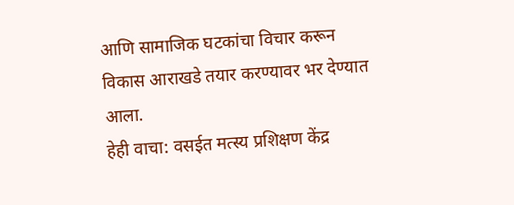आणि सामाजिक घटकांचा विचार करून विकास आराखडे तयार करण्यावर भर देण्यात आला.
हेही वाचा: वसईत मत्स्य प्रशिक्षण केंद्र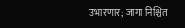उभारणार; जागा निश्चित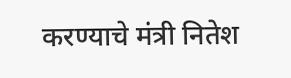करण्याचे मंत्री नितेश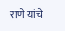राणे यांचे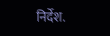निर्देश.